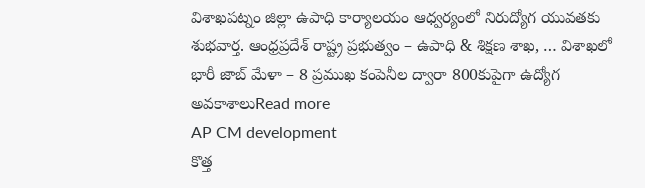విశాఖపట్నం జిల్లా ఉపాధి కార్యాలయం ఆధ్వర్యంలో నిరుద్యోగ యువతకు శుభవార్త. ఆంధ్రప్రదేశ్ రాష్ట్ర ప్రభుత్వం – ఉపాధి & శిక్షణ శాఖ, … విశాఖలో భారీ జాబ్ మేళా – 8 ప్రముఖ కంపెనీల ద్వారా 800కుపైగా ఉద్యోగ అవకాశాలుRead more
AP CM development
కొత్త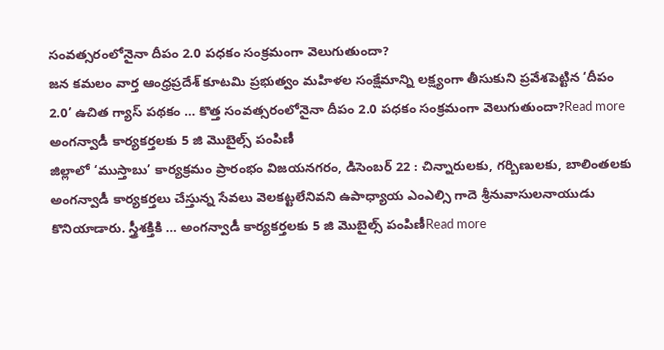సంవత్సరంలోనైనా దీపం 2.0 పధకం సంక్రమంగా వెలుగుతుందా?
జన కమలం వార్త ఆంధ్రప్రదేశ్ కూటమి ప్రభుత్వం మహిళల సంక్షేమాన్ని లక్ష్యంగా తీసుకుని ప్రవేశపెట్టిన ‘దీపం 2.0’ ఉచిత గ్యాస్ పథకం … కొత్త సంవత్సరంలోనైనా దీపం 2.0 పధకం సంక్రమంగా వెలుగుతుందా?Read more
అంగన్వాడీ కార్యకర్తలకు 5 జి మొబైల్స్ పంపిణీ
జిల్లాలో ‘ముస్తాబు’ కార్యక్రమం ప్రారంభం విజయనగరం, డిసెంబర్ 22 : చిన్నారులకు, గర్బిణులకు, బాలింతలకు అంగన్వాడీ కార్యకర్తలు చేస్తున్న సేవలు వెలకట్టలేనివని ఉపాధ్యాయ ఎంఎల్సి గాదె శ్రీనువాసులనాయుడు కొనియాడారు. స్త్రీశక్తికి … అంగన్వాడీ కార్యకర్తలకు 5 జి మొబైల్స్ పంపిణీRead more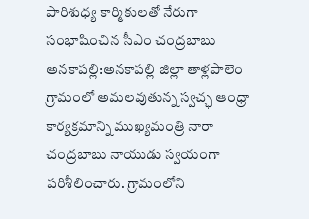పారిశుధ్య కార్మికులతో నేరుగా సంభాషించిన సీఎం చంద్రబాబు
అనకాపల్లి:అనకాపల్లి జిల్లా తాళ్లపాలెం గ్రామంలో అమలవుతున్న స్వచ్ఛ ఆంధ్రా కార్యక్రమాన్ని ముఖ్యమంత్రి నారా చంద్రబాబు నాయుడు స్వయంగా పరిశీలించారు. గ్రామంలోని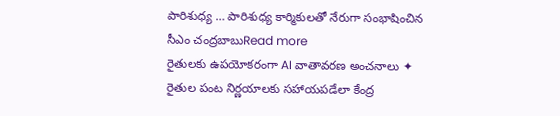పారిశుధ్య … పారిశుధ్య కార్మికులతో నేరుగా సంభాషించిన సీఎం చంద్రబాబుRead more
రైతులకు ఉపయోకరంగా AI వాతావరణ అంచనాలు ✦
రైతుల పంట నిర్ణయాలకు సహాయపడేలా కేంద్ర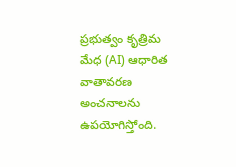ప్రభుత్వం కృత్రిమ మేధ (AI) ఆధారిత వాతావరణ అంచనాలను ఉపయోగిస్తోంది.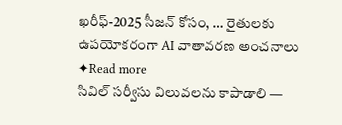ఖరీఫ్-2025 సీజన్ కోసం, … రైతులకు ఉపయోకరంగా AI వాతావరణ అంచనాలు ✦Read more
సివిల్ సర్వీసు విలువలను కాపాడాలి —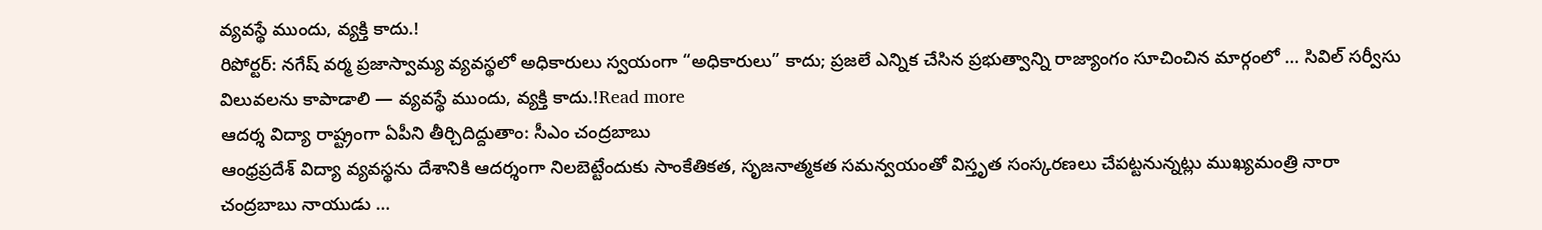వ్యవస్థే ముందు, వ్యక్తి కాదు.!
రిపోర్టర్: నగేష్ వర్మ ప్రజాస్వామ్య వ్యవస్థలో అధికారులు స్వయంగా “అధికారులు” కాదు; ప్రజలే ఎన్నిక చేసిన ప్రభుత్వాన్ని రాజ్యాంగం సూచించిన మార్గంలో … సివిల్ సర్వీసు విలువలను కాపాడాలి — వ్యవస్థే ముందు, వ్యక్తి కాదు.!Read more
ఆదర్శ విద్యా రాష్ట్రంగా ఏపీని తీర్చిదిద్దుతాం: సీఎం చంద్రబాబు
ఆంధ్రప్రదేశ్ విద్యా వ్యవస్థను దేశానికి ఆదర్శంగా నిలబెట్టేందుకు సాంకేతికత, సృజనాత్మకత సమన్వయంతో విస్తృత సంస్కరణలు చేపట్టనున్నట్లు ముఖ్యమంత్రి నారా చంద్రబాబు నాయుడు …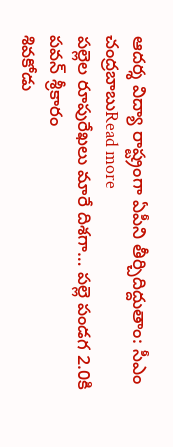ఆదర్శ విద్యా రాష్ట్రంగా ఏపీని తీర్చిదిద్దుతాం: సీఎం చంద్రబాబుRead more
పల్లెల రూపురేఖలు మారే దిశగా… పల్లె పండగ 2.0కి పవన్ శ్రీకారం
శివకోడు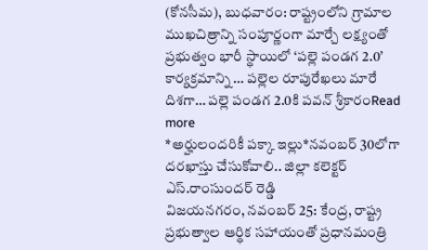(కోనసీమ), బుధవారం: రాష్ట్రంలోని గ్రామాల ముఖచిత్రాన్ని సంపూర్ణంగా మార్చే లక్ష్యంతో ప్రభుత్వం భారీ స్థాయిలో ‘పల్లె పండగ 2.0’ కార్యక్రమాన్ని … పల్లెల రూపురేఖలు మారే దిశగా… పల్లె పండగ 2.0కి పవన్ శ్రీకారంRead more
*అర్హులందరికీ పక్కా ఇల్లు*నవంబర్ 30లోగా దరఖాస్తు చేసుకోవాలి.. జిల్లా కలెక్టర్ ఎస్.రాంసుందర్ రెడ్డి
విజయనగరం, నవంబర్ 25: కేంద్ర, రాష్ట్ర ప్రభుత్వాల ఆర్థిక సహాయంతో ప్రధానమంత్రి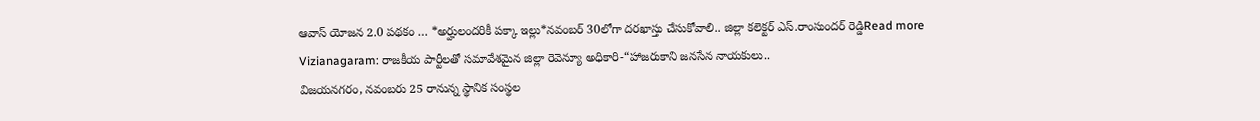ఆవాస్ యోజన 2.0 పథకం … *అర్హులందరికీ పక్కా ఇల్లు*నవంబర్ 30లోగా దరఖాస్తు చేసుకోవాలి.. జిల్లా కలెక్టర్ ఎస్.రాంసుందర్ రెడ్డిRead more
Vizianagaram: రాజకీయ పార్టీలతో సమావేశమైన జిల్లా రెవెన్యూ అధికారి-“హాజరుకాని జనసేన నాయకులు..
విజయనగరం, నవంబరు 25 రానున్న స్థానిక సంస్థల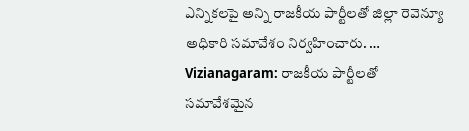ఎన్నికలపై అన్ని రాజకీయ పార్టీలతో జిల్లా రెవెన్యూ అధికారి సమావేశం నిర్వహించారు. … Vizianagaram: రాజకీయ పార్టీలతో సమావేశమైన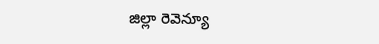జిల్లా రెవెన్యూ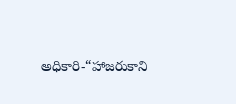అధికారి-“హాజరుకాని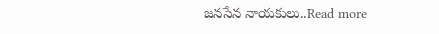జనసేన నాయకులు..Read more